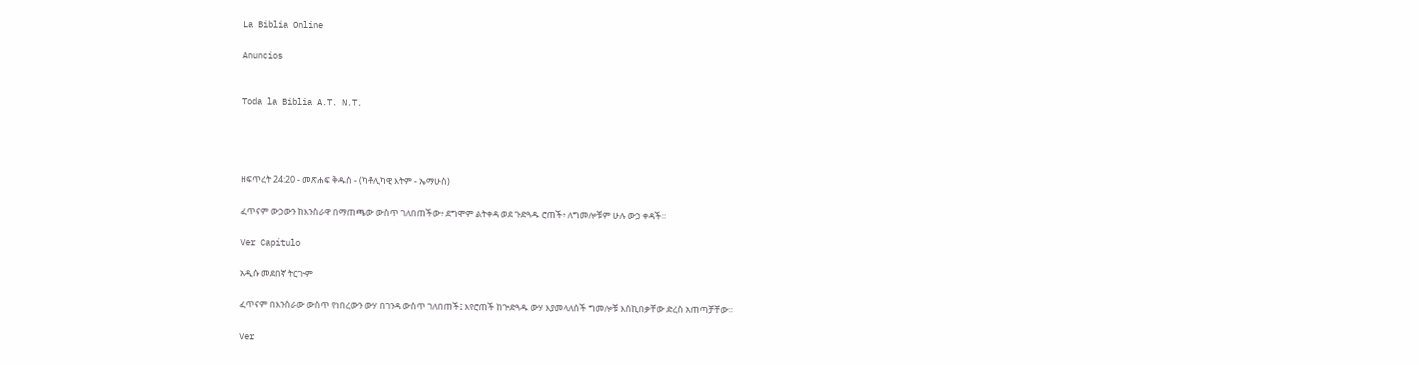La Biblia Online

Anuncios


Toda la Biblia A.T. N.T.




ዘፍጥረት 24:20 - መጽሐፍ ቅዱስ - (ካቶሊካዊ እትም - ኤማሁስ)

ፈጥናም ውኃውን ከእንስራዋ በማጠጫው ውስጥ ገለበጠችው፥ ደግሞም ልትቀዳ ወደ ጉድጓዱ ሮጠች፥ ለግመሎቹም ሁሉ ውኃ ቀዳች።

Ver Capítulo

አዲሱ መደበኛ ትርጒም

ፈጥናም በእንስራው ውስጥ የነበረውን ውሃ በገንዳ ውስጥ ገለበጠች፤ እየሮጠች ከጕድጓዱ ውሃ እያመላለሰች ግመሎቹ እስኪበቃቸው ድረስ አጠጣቻቸው።

Ver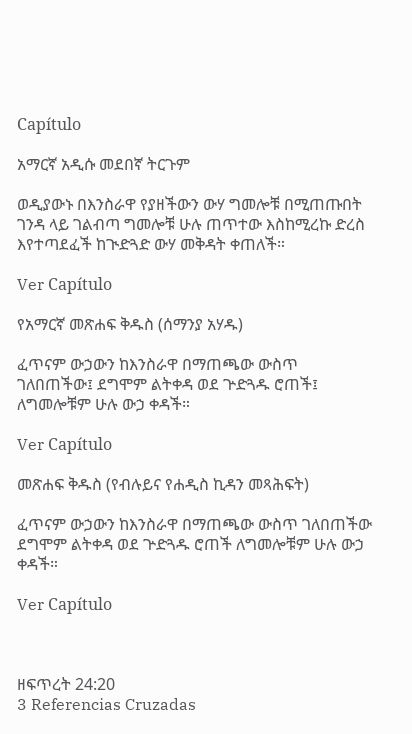Capítulo

አማርኛ አዲሱ መደበኛ ትርጉም

ወዲያውኑ በእንስራዋ የያዘችውን ውሃ ግመሎቹ በሚጠጡበት ገንዳ ላይ ገልብጣ ግመሎቹ ሁሉ ጠጥተው እስከሚረኩ ድረስ እየተጣደፈች ከጒድጓድ ውሃ መቅዳት ቀጠለች።

Ver Capítulo

የአማርኛ መጽሐፍ ቅዱስ (ሰማንያ አሃዱ)

ፈጥናም ውኃውን ከእንስራዋ በማጠጫው ውስጥ ገለበጠችው፤ ደግሞም ልትቀዳ ወደ ጕድጓዱ ሮጠች፤ ለግመሎቹም ሁሉ ውኃ ቀዳች።

Ver Capítulo

መጽሐፍ ቅዱስ (የብሉይና የሐዲስ ኪዳን መጻሕፍት)

ፈጥናም ውኃውን ከእንስራዋ በማጠጫው ውስጥ ገለበጠችው ደግሞም ልትቀዳ ወደ ጕድጓዱ ሮጠች ለግመሎቹም ሁሉ ውኃ ቀዳች።

Ver Capítulo



ዘፍጥረት 24:20
3 Referencias Cruzadas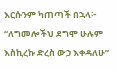እርሱንም ካጠጣች በኋላ፦ “ለግመሎችህ ደግሞ ሁሉም እስኪረኩ ድረስ ውኃ እቀዳለሁ”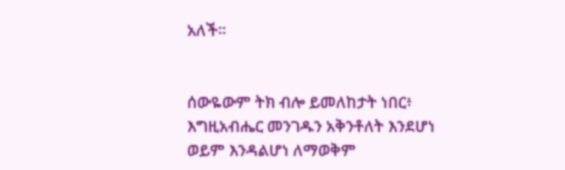አለች።


ሰውዬውም ትክ ብሎ ይመለከታት ነበር፥ እግዚአብሔር መንገዱን አቅንቶለት እንደሆነ ወይም እንዳልሆነ ለማወቅም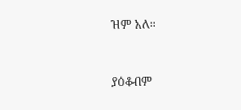ዝም አለ።


ያዕቆብም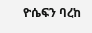ዮሴፍን ባረከ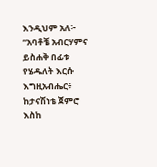እንዲህም አለ፦ “አባቶቼ አብርሃምና ይስሐቅ በፊቱ የሄዱለት እርሱ እግዚአብሔር፥ ከታናሽነቴ ጀምሮ እስከ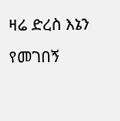ዛሬ ድረስ እኔን የመገበኝ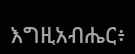እግዚአብሔር፥